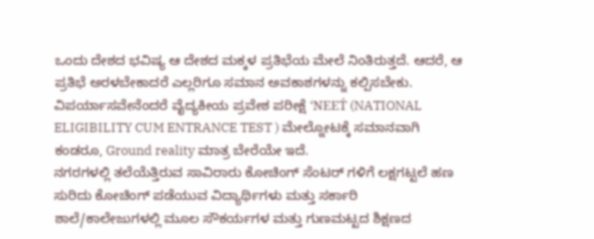ಒಂದು ದೇಶದ ಭವಿಷ್ಯ ಆ ದೇಶದ ಮಕ್ಕಳ ಪ್ರತಿಭೆಯ ಮೇಲೆ ನಿಂತಿರುತ್ತದೆ. ಆದರೆ, ಆ ಪ್ರತಿಭೆ ಅರಳಬೇಕಾದರೆ ಎಲ್ಲರಿಗೂ ಸಮಾನ ಅವಕಾಶಗಳನ್ನು ಕಲ್ಪಿಸಬೇಕು. ವಿಪರ್ಯಾಸವೇನೆಂದರೆ ವೈದ್ಯಕೀಯ ಪ್ರವೇಶ ಪರೀಕ್ಷೆ ‘NEET́ (NATIONAL ELIGIBILITY CUM ENTRANCE TEST ) ಮೇಲ್ನೋಟಕ್ಕೆ ಸಮಾನವಾಗಿ ಕಂಡರೂ, Ground reality ಮಾತ್ರ ಬೇರೆಯೇ ಇದೆ.
ನಗರಗಳಲ್ಲಿ ತಲೆಯೆತ್ತಿರುವ ಸಾವಿರಾರು ಕೋಚಿಂಗ್ ಸೆಂಟರ್ ಗಳಿಗೆ ಲಕ್ಷಗಟ್ಟಲೆ ಹಣ ಸುರಿದು ಕೋಚಿಂಗ್ ಪಡೆಯುವ ವಿದ್ಯಾರ್ಥಿಗಳು ಮತ್ತು ಸರ್ಕಾರಿ ಶಾಲೆ/ಕಾಲೇಜುಗಳಲ್ಲಿ ಮೂಲ ಸೌಕರ್ಯಗಳ ಮತ್ತು ಗುಣಮಟ್ಟದ ಶಿಕ್ಷಣದ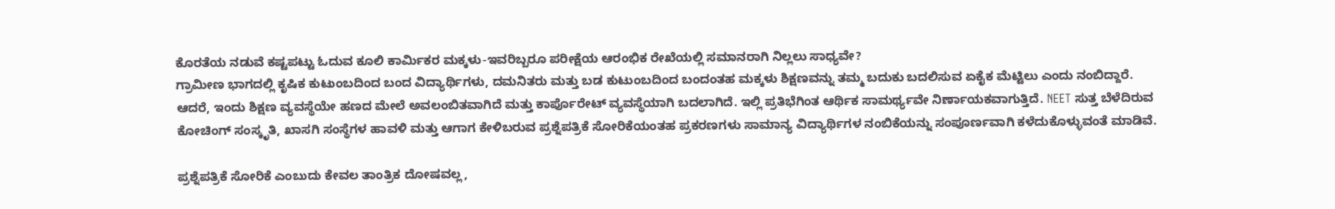ಕೊರತೆಯ ನಡುವೆ ಕಷ್ಟಪಟ್ಟು ಓದುವ ಕೂಲಿ ಕಾರ್ಮಿಕರ ಮಕ್ಕಳು-ಇವರಿಬ್ಬರೂ ಪರೀಕ್ಷೆಯ ಆರಂಭಿಕ ರೇಖೆಯಲ್ಲಿ ಸಮಾನರಾಗಿ ನಿಲ್ಲಲು ಸಾಧ್ಯವೇ?
ಗ್ರಾಮೀಣ ಭಾಗದಲ್ಲಿ ಕೃಷಿಕ ಕುಟುಂಬದಿಂದ ಬಂದ ವಿದ್ಯಾರ್ಥಿಗಳು, ದಮನಿತರು ಮತ್ತು ಬಡ ಕುಟುಂಬದಿಂದ ಬಂದಂತಹ ಮಕ್ಕಳು ಶಿಕ್ಷಣವನ್ನು ತಮ್ಮ ಬದುಕು ಬದಲಿಸುವ ಏಕೈಕ ಮೆಟ್ಟಿಲು ಎಂದು ನಂಬಿದ್ದಾರೆ. ಆದರೆ, ಇಂದು ಶಿಕ್ಷಣ ವ್ಯವಸ್ಥೆಯೇ ಹಣದ ಮೇಲೆ ಅವಲಂಬಿತವಾಗಿದೆ ಮತ್ತು ಕಾರ್ಪೊರೇಟ್ ವ್ಯವಸ್ಥೆಯಾಗಿ ಬದಲಾಗಿದೆ. ಇಲ್ಲಿ ಪ್ರತಿಭೆಗಿಂತ ಆರ್ಥಿಕ ಸಾಮರ್ಥ್ಯವೇ ನಿರ್ಣಾಯಕವಾಗುತ್ತಿದೆ. NEET ಸುತ್ತ ಬೆಳೆದಿರುವ ಕೋಚಿಂಗ್ ಸಂಸ್ಕೃತಿ, ಖಾಸಗಿ ಸಂಸ್ಥೆಗಳ ಹಾವಳಿ ಮತ್ತು ಆಗಾಗ ಕೇಳಿಬರುವ ಪ್ರಶ್ನೆಪತ್ರಿಕೆ ಸೋರಿಕೆಯಂತಹ ಪ್ರಕರಣಗಳು ಸಾಮಾನ್ಯ ವಿದ್ಯಾರ್ಥಿಗಳ ನಂಬಿಕೆಯನ್ನು ಸಂಪೂರ್ಣವಾಗಿ ಕಳೆದುಕೊಳ್ಳುವಂತೆ ಮಾಡಿವೆ.

ಪ್ರಶ್ನೆಪತ್ರಿಕೆ ಸೋರಿಕೆ ಎಂಬುದು ಕೇವಲ ತಾಂತ್ರಿಕ ದೋಷವಲ್ಲ,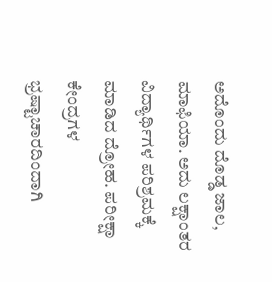ಅದೊಂದು ದೊಡ್ಡ ಜಾಲ, ಮಾಫಿಯಾ. ಅದು ಲಕ್ಷಾಂತರ ವಿದ್ಯಾರ್ಥಿಗಳ ಪರಿಶ್ರಮಕ್ಕೆ ಮಾಡಿದ ದ್ರೋಹ. ಪರೀಕ್ಷಾ ಕೇಂದ್ರಗಳ ಭ್ರಷ್ಟಾಚಾರದಿಂದಾಗಿ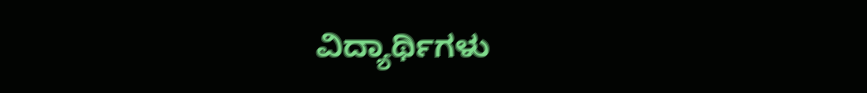ವಿದ್ಯಾರ್ಥಿಗಳು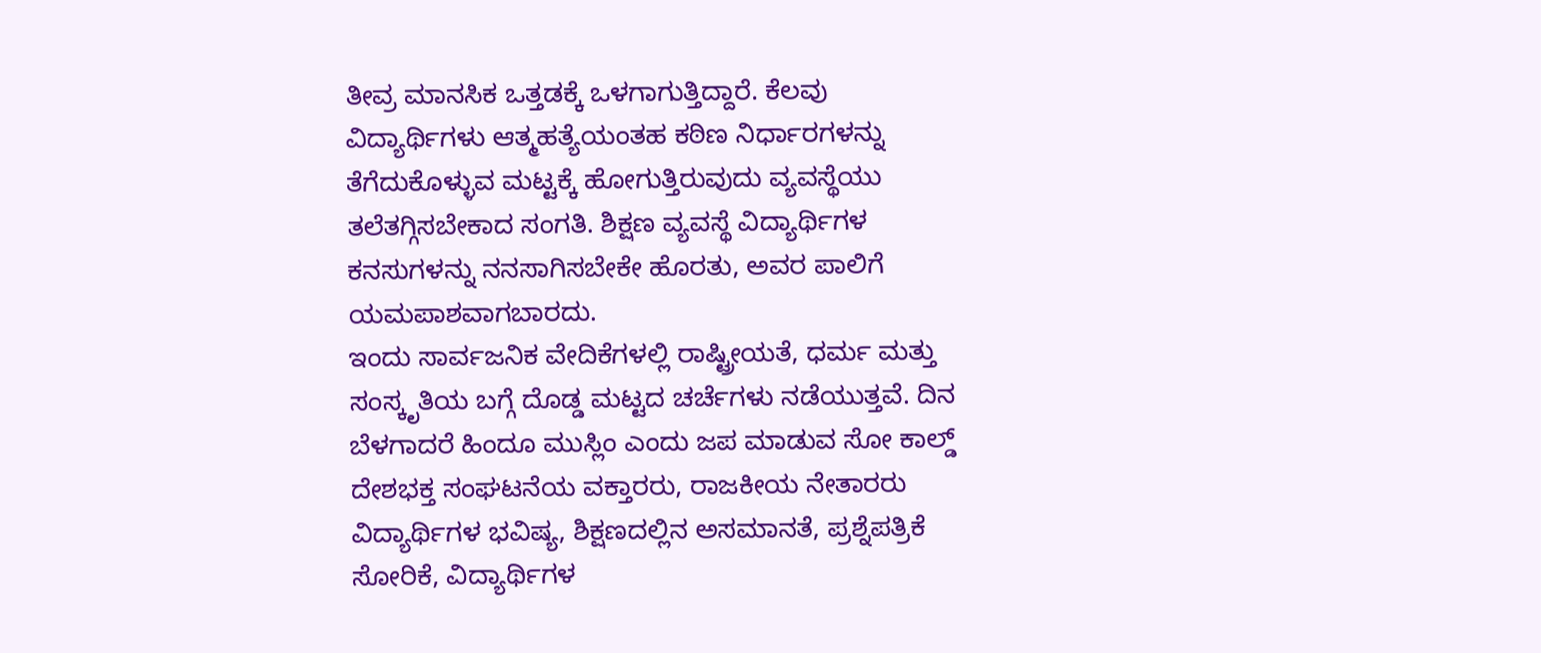ತೀವ್ರ ಮಾನಸಿಕ ಒತ್ತಡಕ್ಕೆ ಒಳಗಾಗುತ್ತಿದ್ದಾರೆ. ಕೆಲವು ವಿದ್ಯಾರ್ಥಿಗಳು ಆತ್ಮಹತ್ಯೆಯಂತಹ ಕಠಿಣ ನಿರ್ಧಾರಗಳನ್ನು ತೆಗೆದುಕೊಳ್ಳುವ ಮಟ್ಟಕ್ಕೆ ಹೋಗುತ್ತಿರುವುದು ವ್ಯವಸ್ಥೆಯು ತಲೆತಗ್ಗಿಸಬೇಕಾದ ಸಂಗತಿ. ಶಿಕ್ಷಣ ವ್ಯವಸ್ಥೆ ವಿದ್ಯಾರ್ಥಿಗಳ ಕನಸುಗಳನ್ನು ನನಸಾಗಿಸಬೇಕೇ ಹೊರತು, ಅವರ ಪಾಲಿಗೆ ಯಮಪಾಶವಾಗಬಾರದು.
ಇಂದು ಸಾರ್ವಜನಿಕ ವೇದಿಕೆಗಳಲ್ಲಿ ರಾಷ್ಟ್ರೀಯತೆ, ಧರ್ಮ ಮತ್ತು ಸಂಸ್ಕೃತಿಯ ಬಗ್ಗೆ ದೊಡ್ಡ ಮಟ್ಟದ ಚರ್ಚೆಗಳು ನಡೆಯುತ್ತವೆ. ದಿನ ಬೆಳಗಾದರೆ ಹಿಂದೂ ಮುಸ್ಲಿಂ ಎಂದು ಜಪ ಮಾಡುವ ಸೋ ಕಾಲ್ಡ್ ದೇಶಭಕ್ತ ಸಂಘಟನೆಯ ವಕ್ತಾರರು, ರಾಜಕೀಯ ನೇತಾರರು ವಿದ್ಯಾರ್ಥಿಗಳ ಭವಿಷ್ಯ, ಶಿಕ್ಷಣದಲ್ಲಿನ ಅಸಮಾನತೆ, ಪ್ರಶ್ನೆಪತ್ರಿಕೆ ಸೋರಿಕೆ, ವಿದ್ಯಾರ್ಥಿಗಳ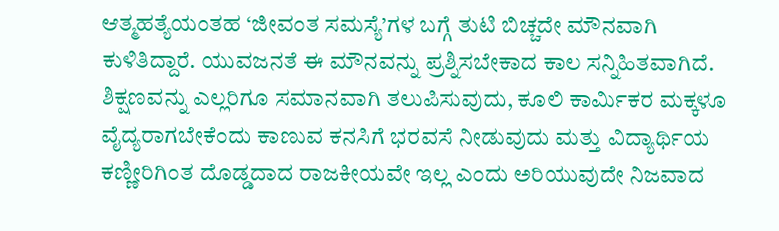ಆತ್ಮಹತ್ಯೆಯಂತಹ ‘ಜೀವಂತ ಸಮಸ್ಯೆ’ಗಳ ಬಗ್ಗೆ ತುಟಿ ಬಿಚ್ಚದೇ ಮೌನವಾಗಿ ಕುಳಿತಿದ್ದಾರೆ. ಯುವಜನತೆ ಈ ಮೌನವನ್ನು ಪ್ರಶ್ನಿಸಬೇಕಾದ ಕಾಲ ಸನ್ನಿಹಿತವಾಗಿದೆ.
ಶಿಕ್ಷಣವನ್ನು ಎಲ್ಲರಿಗೂ ಸಮಾನವಾಗಿ ತಲುಪಿಸುವುದು, ಕೂಲಿ ಕಾರ್ಮಿಕರ ಮಕ್ಕಳೂ ವೈದ್ಯರಾಗಬೇಕೆಂದು ಕಾಣುವ ಕನಸಿಗೆ ಭರವಸೆ ನೀಡುವುದು ಮತ್ತು ವಿದ್ಯಾರ್ಥಿಯ ಕಣ್ಣೀರಿಗಿಂತ ದೊಡ್ಡದಾದ ರಾಜಕೀಯವೇ ಇಲ್ಲ ಎಂದು ಅರಿಯುವುದೇ ನಿಜವಾದ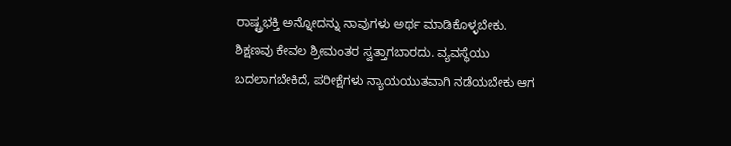ರಾಷ್ಟ್ರಭಕ್ತಿ ಅನ್ನೋದನ್ನು ನಾವುಗಳು ಅರ್ಥ ಮಾಡಿಕೊಳ್ಳಬೇಕು.
ಶಿಕ್ಷಣವು ಕೇವಲ ಶ್ರೀಮಂತರ ಸ್ವತ್ತಾಗಬಾರದು. ವ್ಯವಸ್ಥೆಯು ಬದಲಾಗಬೇಕಿದೆ, ಪರೀಕ್ಷೆಗಳು ನ್ಯಾಯಯುತವಾಗಿ ನಡೆಯಬೇಕು ಆಗ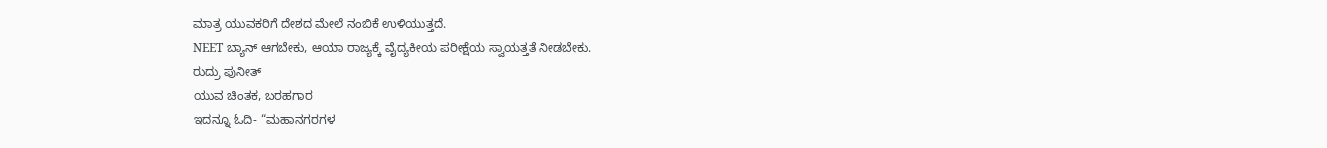ಮಾತ್ರ ಯುವಕರಿಗೆ ದೇಶದ ಮೇಲೆ ನಂಬಿಕೆ ಉಳಿಯುತ್ತದೆ.
NEET ಬ್ಯಾನ್ ಆಗಬೇಕು, ಆಯಾ ರಾಜ್ಯಕ್ಕೆ ವೈದ್ಯಕೀಯ ಪರೀಕ್ಷೆಯ ಸ್ವಾಯತ್ತತೆ ನೀಡಬೇಕು.
ರುದ್ರು ಪುನೀತ್
ಯುವ ಚಿಂತಕ, ಬರಹಗಾರ
ಇದನ್ನೂ ಓದಿ- “ಮಹಾನಗರಗಳ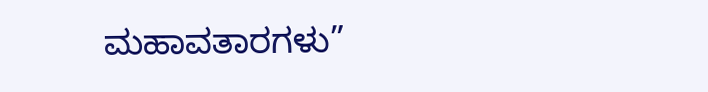ಮಹಾವತಾರಗಳು”